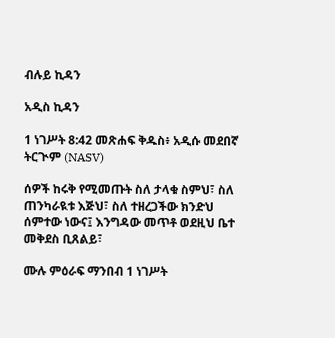ብሉይ ኪዳን

አዲስ ኪዳን

1 ነገሥት 8:42 መጽሐፍ ቅዱስ፥ አዲሱ መደበኛ ትርጒም (NASV)

ሰዎች ከሩቅ የሚመጡት ስለ ታላቁ ስምህ፣ ስለ ጠንካራዪቱ እጅህ፣ ስለ ተዘረጋችው ክንድህ ሰምተው ነውና፤ እንግዳው መጥቶ ወደዚህ ቤተ መቅደስ ቢጸልይ፣

ሙሉ ምዕራፍ ማንበብ 1 ነገሥት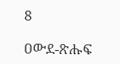8

ዐውደ-ጽሑፍ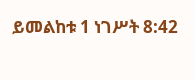ይመልከቱ 1 ነገሥት 8:42